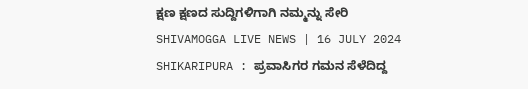ಕ್ಷಣ ಕ್ಷಣದ ಸುದ್ದಿಗಳಿಗಾಗಿ ನಮ್ಮನ್ನು ಸೇರಿ
SHIVAMOGGA LIVE NEWS | 16 JULY 2024
SHIKARIPURA : ಪ್ರವಾಸಿಗರ ಗಮನ ಸೆಳೆದಿದ್ದ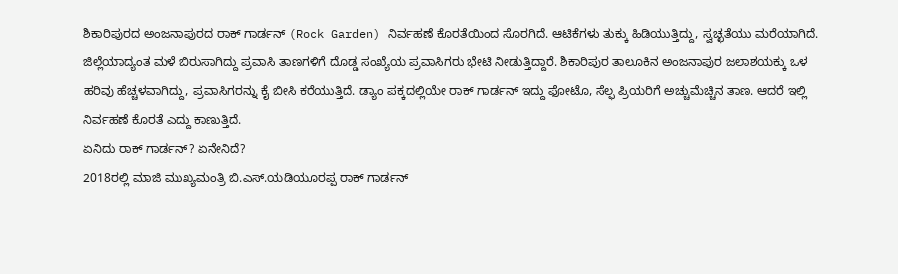ಶಿಕಾರಿಪುರದ ಅಂಜನಾಪುರದ ರಾಕ್ ಗಾರ್ಡನ್ (Rock Garden) ನಿರ್ವಹಣೆ ಕೊರತೆಯಿಂದ ಸೊರಗಿದೆ. ಆಟಿಕೆಗಳು ತುಕ್ಕು ಹಿಡಿಯುತ್ತಿದ್ದು, ಸ್ವಚ್ಛತೆಯು ಮರೆಯಾಗಿದೆ.
ಜಿಲ್ಲೆಯಾದ್ಯಂತ ಮಳೆ ಬಿರುಸಾಗಿದ್ದು ಪ್ರವಾಸಿ ತಾಣಗಳಿಗೆ ದೊಡ್ಡ ಸಂಖ್ಯೆಯ ಪ್ರವಾಸಿಗರು ಭೇಟಿ ನೀಡುತ್ತಿದ್ದಾರೆ. ಶಿಕಾರಿಪುರ ತಾಲೂಕಿನ ಅಂಜನಾಪುರ ಜಲಾಶಯಕ್ಕು ಒಳ ಹರಿವು ಹೆಚ್ಚಳವಾಗಿದ್ದು, ಪ್ರವಾಸಿಗರನ್ನು ಕೈ ಬೀಸಿ ಕರೆಯುತ್ತಿದೆ. ಡ್ಯಾಂ ಪಕ್ಕದಲ್ಲಿಯೇ ರಾಕ್ ಗಾರ್ಡನ್ ಇದ್ದು ಫೋಟೊ, ಸೆಲ್ಫ ಪ್ರಿಯರಿಗೆ ಅಚ್ಚುಮೆಚ್ಚಿನ ತಾಣ. ಆದರೆ ಇಲ್ಲಿ ನಿರ್ವಹಣೆ ಕೊರತೆ ಎದ್ದು ಕಾಣುತ್ತಿದೆ.
ಏನಿದು ರಾಕ್ ಗಾರ್ಡನ್? ಏನೇನಿದೆ?
2018ರಲ್ಲಿ ಮಾಜಿ ಮುಖ್ಯಮಂತ್ರಿ ಬಿ.ಎಸ್.ಯಡಿಯೂರಪ್ಪ ರಾಕ್ ಗಾರ್ಡನ್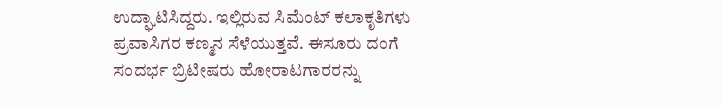ಉದ್ಘಾಟಿಸಿದ್ದರು. ಇಲ್ಲಿರುವ ಸಿಮೆಂಟ್ ಕಲಾಕೃತಿಗಳು ಪ್ರವಾಸಿಗರ ಕಣ್ಮನ ಸೆಳೆಯುತ್ತವೆ. ಈಸೂರು ದಂಗೆ ಸಂದರ್ಭ ಬ್ರಿಟೀಷರು ಹೋರಾಟಗಾರರನ್ನು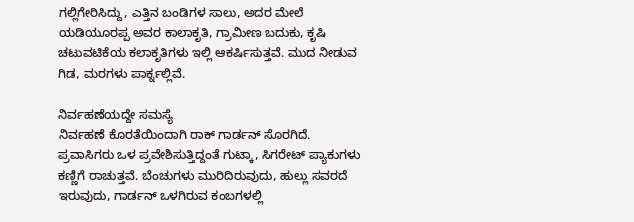ಗಲ್ಲಿಗೇರಿಸಿದ್ದು, ಎತ್ತಿನ ಬಂಡಿಗಳ ಸಾಲು, ಅದರ ಮೇಲೆ ಯಡಿಯೂರಪ್ಪ ಅವರ ಕಾಲಾಕೃತಿ, ಗ್ರಾಮೀಣ ಬದುಕು, ಕೃಷಿ ಚಟುವಟಿಕೆಯ ಕಲಾಕೃತಿಗಳು ಇಲ್ಲಿ ಆಕರ್ಷಿಸುತ್ತವೆ. ಮುದ ನೀಡುವ ಗಿಡ, ಮರಗಳು ಪಾರ್ಕ್ನಲ್ಲಿವೆ.

ನಿರ್ವಹಣೆಯದ್ದೇ ಸಮಸ್ಯೆ
ನಿರ್ವಹಣೆ ಕೊರತೆಯಿಂದಾಗಿ ರಾಕ್ ಗಾರ್ಡನ್ ಸೊರಗಿದೆ. ಪ್ರವಾಸಿಗರು ಒಳ ಪ್ರವೇಶಿಸುತ್ತಿದ್ದಂತೆ ಗುಟ್ಕಾ, ಸಿಗರೇಟ್ ಪ್ಯಾಕುಗಳು ಕಣ್ಣಿಗೆ ರಾಚುತ್ತವೆ. ಬೆಂಚುಗಳು ಮುರಿದಿರುವುದು, ಹುಲ್ಲು ಸವರದೆ ಇರುವುದು, ಗಾರ್ಡನ್ ಒಳಗಿರುವ ಕಂಬಗಳಲ್ಲಿ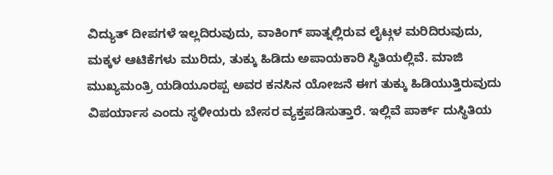ವಿದ್ಯುತ್ ದೀಪಗಳೆ ಇಲ್ಲದಿರುವುದು, ವಾಕಿಂಗ್ ಪಾತ್ನಲ್ಲಿರುವ ಲೈಟ್ಗಳ ಮರಿದಿರುವುದು, ಮಕ್ಕಳ ಆಟಿಕೆಗಳು ಮುರಿದು, ತುಕ್ಕು ಹಿಡಿದು ಅಪಾಯಕಾರಿ ಸ್ಥಿತಿಯಲ್ಲಿವೆ. ಮಾಜಿ ಮುಖ್ಯಮಂತ್ರಿ ಯಡಿಯೂರಪ್ಪ ಅವರ ಕನಸಿನ ಯೋಜನೆ ಈಗ ತುಕ್ಕು ಹಿಡಿಯುತ್ತಿರುವುದು ವಿಪರ್ಯಾಸ ಎಂದು ಸ್ಥಳೀಯರು ಬೇಸರ ವ್ಯಕ್ತಪಡಿಸುತ್ತಾರೆ. ಇಲ್ಲಿವೆ ಪಾರ್ಕ್ ದುಸ್ಥಿತಿಯ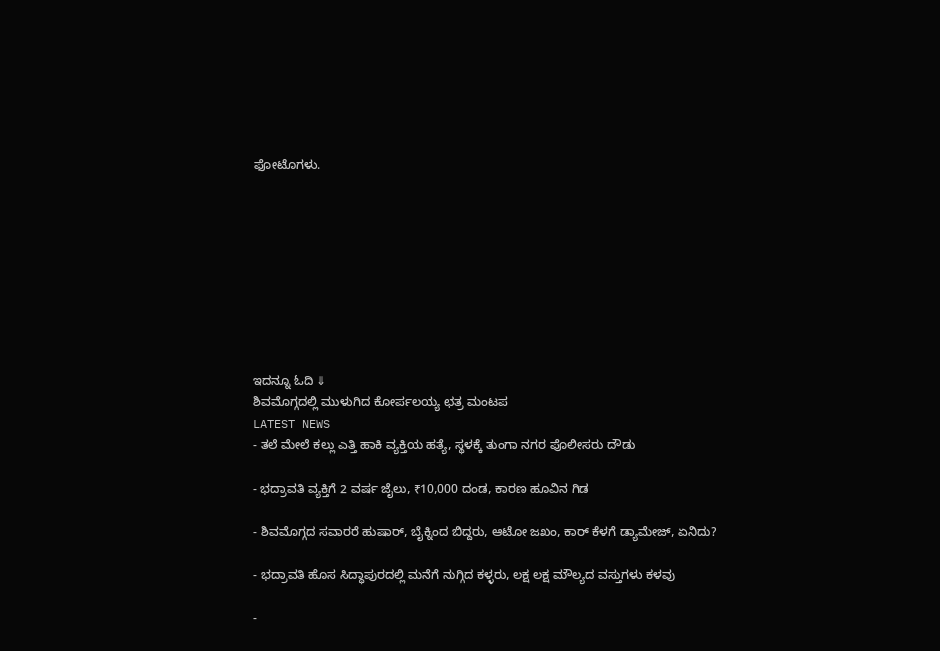ಫೋಟೊಗಳು.









ಇದನ್ನೂ ಓದಿ ⇓
ಶಿವಮೊಗ್ಗದಲ್ಲಿ ಮುಳುಗಿದ ಕೋರ್ಪಲಯ್ಯ ಛತ್ರ ಮಂಟಪ
LATEST NEWS
- ತಲೆ ಮೇಲೆ ಕಲ್ಲು ಎತ್ತಿ ಹಾಕಿ ವ್ಯಕ್ತಿಯ ಹತ್ಯೆ, ಸ್ಥಳಕ್ಕೆ ತುಂಗಾ ನಗರ ಪೊಲೀಸರು ದೌಡು

- ಭದ್ರಾವತಿ ವ್ಯಕ್ತಿಗೆ 2 ವರ್ಷ ಜೈಲು, ₹10,000 ದಂಡ, ಕಾರಣ ಹೂವಿನ ಗಿಡ

- ಶಿವಮೊಗ್ಗದ ಸವಾರರೆ ಹುಷಾರ್, ಬೈಕ್ನಿಂದ ಬಿದ್ದರು, ಆಟೋ ಜಖಂ, ಕಾರ್ ಕೆಳಗೆ ಡ್ಯಾಮೇಜ್, ಏನಿದು?

- ಭದ್ರಾವತಿ ಹೊಸ ಸಿದ್ಧಾಪುರದಲ್ಲಿ ಮನೆಗೆ ನುಗ್ಗಿದ ಕಳ್ಳರು, ಲಕ್ಷ ಲಕ್ಷ ಮೌಲ್ಯದ ವಸ್ತುಗಳು ಕಳವು

-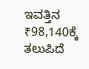ಇವತ್ತಿನ ₹98,140ಕ್ಕೆ ತಲುಪಿದೆ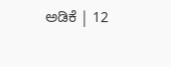ಅಡಿಕೆ | 12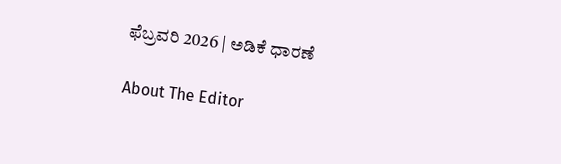ಫೆಬ್ರವರಿ 2026 | ಅಡಿಕೆ ಧಾರಣೆ

About The Editor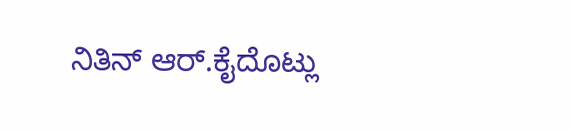ನಿತಿನ್ ಆರ್.ಕೈದೊಟ್ಲು